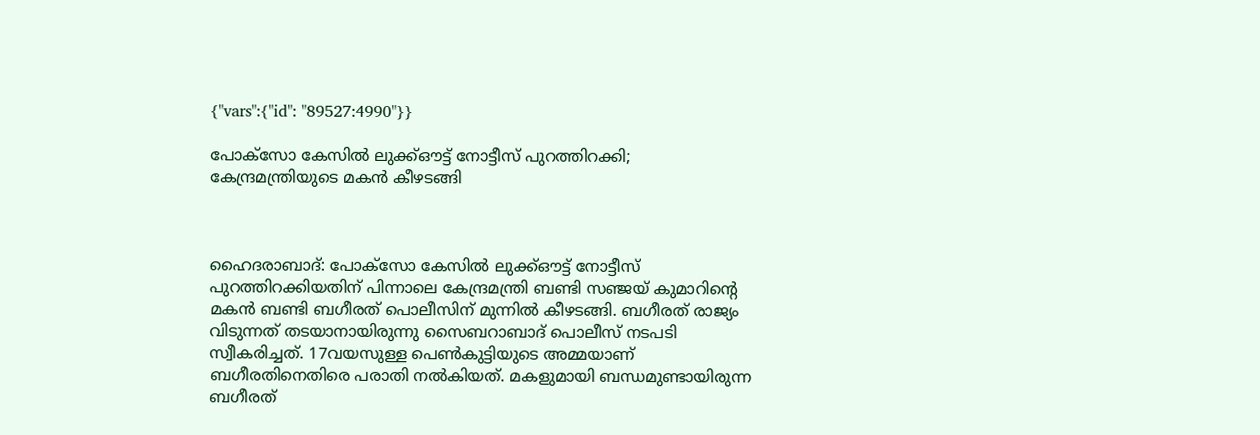{"vars":{"id": "89527:4990"}}

പോക്‌സോ കേസില്‍ ലുക്ക്ഔട്ട് നോട്ടീസ് പുറത്തിറക്കി; കേന്ദ്രമന്ത്രിയുടെ മകന്‍ കീഴടങ്ങി



ഹൈദരാബാദ്: പോക്‌സോ കേസില്‍ ലുക്ക്ഔട്ട് നോട്ടീസ് പുറത്തിറക്കിയതിന് പിന്നാലെ കേന്ദ്രമന്ത്രി ബണ്ടി സഞ്ജയ് കുമാറിന്റെ മകന്‍ ബണ്ടി ബഗീരത് പൊലീസിന് മുന്നിൽ കീഴടങ്ങി. ബഗീരത് രാജ്യം വിടുന്നത് തടയാനായിരുന്നു സൈബറാബാദ് പൊലീസ് നടപടി സ്വീകരിച്ചത്. 17വയസുള്ള പെൺകുട്ടിയുടെ അമ്മയാണ് ബഗീരതിനെതിരെ പരാതി നല്‍കിയത്. മകളുമായി ബന്ധമുണ്ടായിരുന്ന ബഗീരത്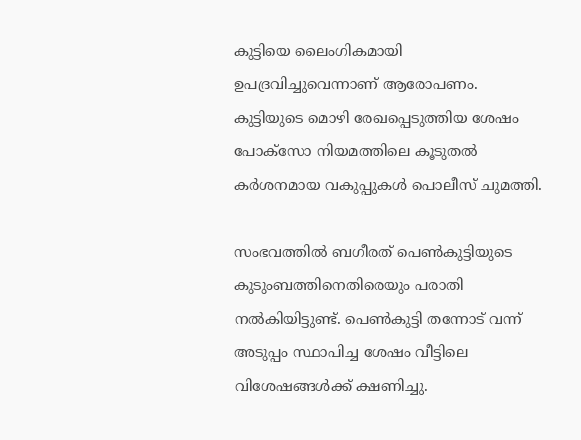കുട്ടിയെ ലൈംഗികമായി ഉപദ്രവിച്ചുവെന്നാണ് ആരോപണം. കുട്ടിയുടെ മൊഴി രേഖപ്പെടുത്തിയ ശേഷം പോക്‌സോ നിയമത്തിലെ കൂടുതല്‍ കര്‍ശനമായ വകുപ്പുകള്‍ പൊലീസ് ചുമത്തി.

സംഭവത്തില്‍ ബഗീരത് പെണ്‍കുട്ടിയുടെ കുടുംബത്തിനെതിരെയും പരാതി നല്‍കിയിട്ടുണ്ട്. പെണ്‍കുട്ടി തന്നോട് വന്ന് അടുപ്പം സ്ഥാപിച്ച ശേഷം വീട്ടിലെ വിശേഷങ്ങള്‍ക്ക് ക്ഷണിച്ചു.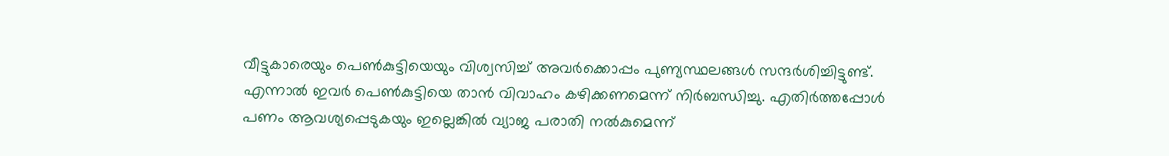വീട്ടുകാരെയും പെണ്‍കുട്ടിയെയും വിശ്വസിച്ച് അവര്‍ക്കൊപ്പം പുണ്യസ്ഥലങ്ങള്‍ സന്ദര്‍ശിച്ചിട്ടുണ്ട്. എന്നാല്‍ ഇവര്‍ പെണ്‍കുട്ടിയെ താന്‍ വിവാഹം കഴിക്കണമെന്ന് നിര്‍ബന്ധിച്ചു. എതിര്‍ത്തപ്പോള്‍ പണം ആവശ്യപ്പെടുകയും ഇല്ലെങ്കില്‍ വ്യാജ പരാതി നല്‍കുമെന്ന്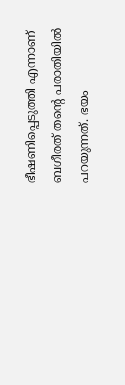ഭീഷണിപ്പെടുത്തി എന്നാണ് ബഗീരത് തന്റെ പരാതിയില്‍ പറയുന്നത്. ഭയം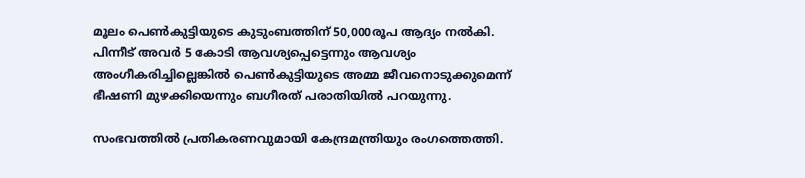മൂലം പെണ്‍കുട്ടിയുടെ കുടുംബത്തിന് 50,000രൂപ ആദ്യം നല്‍കി. പിന്നീട് അവര്‍ 5 കോടി ആവശ്യപ്പെട്ടെന്നും ആവശ്യം അംഗീകരിച്ചില്ലെങ്കില്‍ പെണ്‍കുട്ടിയുടെ അമ്മ ജീവനൊടുക്കുമെന്ന് ഭീഷണി മുഴക്കിയെന്നും ബഗീരത് പരാതിയില്‍ പറയുന്നു.

സംഭവത്തില്‍ പ്രതികരണവുമായി കേന്ദ്രമന്ത്രിയും രംഗത്തെത്തി.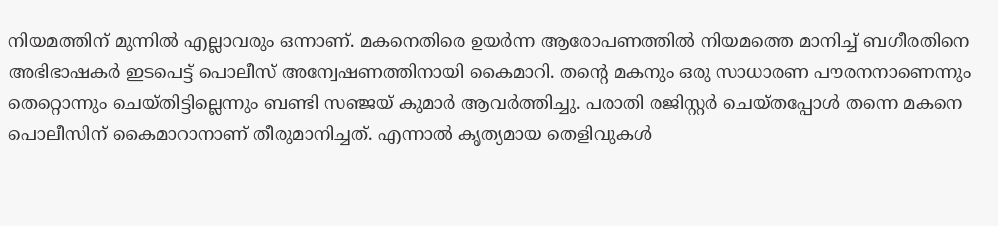നിയമത്തിന് മുന്നില്‍ എല്ലാവരും ഒന്നാണ്. മകനെതിരെ ഉയര്‍ന്ന ആരോപണത്തില്‍ നിയമത്തെ മാനിച്ച് ബഗീരതിനെ അഭിഭാഷകര്‍ ഇടപെട്ട് പൊലീസ് അന്വേഷണത്തിനായി കൈമാറി. തന്റെ മകനും ഒരു സാധാരണ പൗരനനാണെന്നും തെറ്റൊന്നും ചെയ്തിട്ടില്ലെന്നും ബണ്ടി സഞ്ജയ് കുമാര്‍ ആവര്‍ത്തിച്ചു. പരാതി രജിസ്റ്റര്‍ ചെയ്തപ്പോള്‍ തന്നെ മകനെ പൊലീസിന് കൈമാറാനാണ് തീരുമാനിച്ചത്. എന്നാല്‍ കൃത്യമായ തെളിവുകള്‍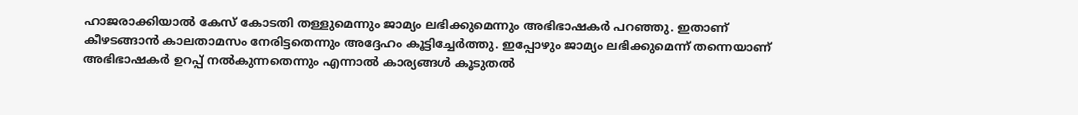ഹാജരാക്കിയാല്‍ കേസ് കോടതി തള്ളുമെന്നും ജാമ്യം ലഭിക്കുമെന്നും അഭിഭാഷകര്‍ പറഞ്ഞു. ഇതാണ് കീഴടങ്ങാന്‍ കാലതാമസം നേരിട്ടതെന്നും അദ്ദേഹം കൂട്ടിച്ചേര്‍ത്തു. ഇപ്പോഴും ജാമ്യം ലഭിക്കുമെന്ന് തന്നെയാണ് അഭിഭാഷകര്‍ ഉറപ്പ് നല്‍കുന്നതെന്നും എന്നാല്‍ കാര്യങ്ങള്‍ കൂടുതല്‍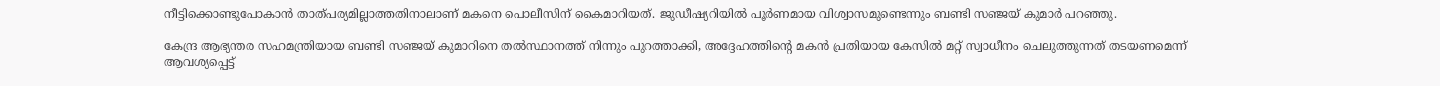നീട്ടിക്കൊണ്ടുപോകാന്‍ താത്പര്യമില്ലാത്തതിനാലാണ് മകനെ പൊലീസിന് കൈമാറിയത്. ജുഡീഷ്യറിയില്‍ പൂര്‍ണമായ വിശ്വാസമുണ്ടെന്നും ബണ്ടി സഞ്ജയ് കുമാര്‍ പറഞ്ഞു.

കേന്ദ്ര ആഭ്യന്തര സഹമന്ത്രിയായ ബണ്ടി സഞ്ജയ് കുമാറിനെ തല്‍സ്ഥാനത്ത് നിന്നും പുറത്താക്കി, അദ്ദേഹത്തിന്റെ മകന്‍ പ്രതിയായ കേസില്‍ മറ്റ് സ്വാധീനം ചെലുത്തുന്നത് തടയണമെന്ന് ആവശ്യപ്പെട്ട്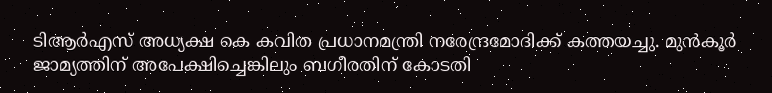ടിആര്‍എസ് അധ്യക്ഷ കെ കവിത പ്രധാനമന്ത്രി നരേന്ദ്രമോദിക്ക് കത്തയച്ചു. മുന്‍കൂര്‍ ജാമ്യത്തിന് അപേക്ഷിച്ചെങ്കിലും ബഗീരതിന് കോടതി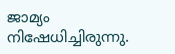ജാമ്യം നിഷേധിച്ചിരുന്നു.